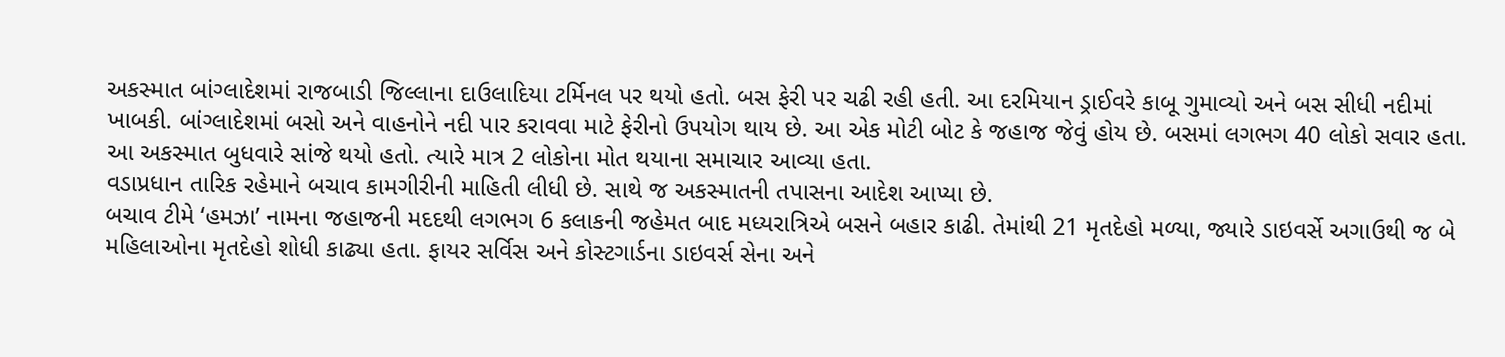અકસ્માત બાંગ્લાદેશમાં રાજબાડી જિલ્લાના દાઉલાદિયા ટર્મિનલ પર થયો હતો. બસ ફેરી પર ચઢી રહી હતી. આ દરમિયાન ડ્રાઈવરે કાબૂ ગુમાવ્યો અને બસ સીધી નદીમાં ખાબકી. બાંગ્લાદેશમાં બસો અને વાહનોને નદી પાર કરાવવા માટે ફેરીનો ઉપયોગ થાય છે. આ એક મોટી બોટ કે જહાજ જેવું હોય છે. બસમાં લગભગ 40 લોકો સવાર હતા. આ અકસ્માત બુધવારે સાંજે થયો હતો. ત્યારે માત્ર 2 લોકોના મોત થયાના સમાચાર આવ્યા હતા.
વડાપ્રધાન તારિક રહેમાને બચાવ કામગીરીની માહિતી લીધી છે. સાથે જ અકસ્માતની તપાસના આદેશ આપ્યા છે.
બચાવ ટીમે ‘હમઝા’ નામના જહાજની મદદથી લગભગ 6 કલાકની જહેમત બાદ મધ્યરાત્રિએ બસને બહાર કાઢી. તેમાંથી 21 મૃતદેહો મળ્યા, જ્યારે ડાઇવર્સે અગાઉથી જ બે મહિલાઓના મૃતદેહો શોધી કાઢ્યા હતા. ફાયર સર્વિસ અને કોસ્ટગાર્ડના ડાઇવર્સ સેના અને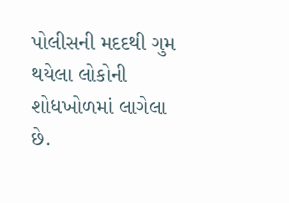પોલીસની મદદથી ગુમ થયેલા લોકોની શોધખોળમાં લાગેલા છે.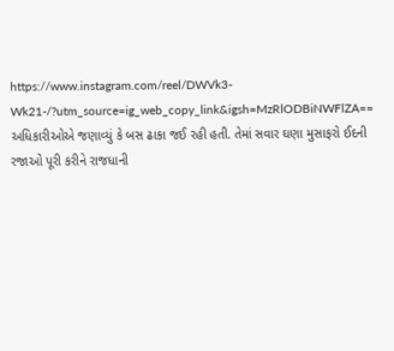https://www.instagram.com/reel/DWVk3-Wk21-/?utm_source=ig_web_copy_link&igsh=MzRlODBiNWFlZA==
અધિકારીઓએ જણાવ્યું કે બસ ઢાકા જઈ રહી હતી. તેમાં સવાર ઘણા મુસાફરો ઈદની રજાઓ પૂરી કરીને રાજધાની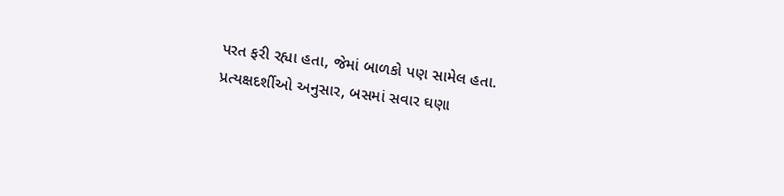પરત ફરી રહ્યા હતા, જેમાં બાળકો પણ સામેલ હતા. પ્રત્યક્ષદર્શીઓ અનુસાર, બસમાં સવાર ઘણા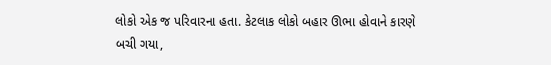લોકો એક જ પરિવારના હતા. કેટલાક લોકો બહાર ઊભા હોવાને કારણે બચી ગયા,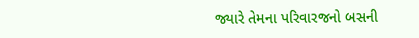જ્યારે તેમના પરિવારજનો બસની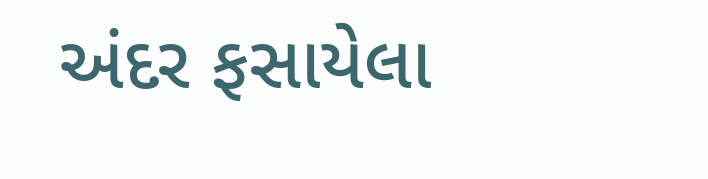અંદર ફસાયેલા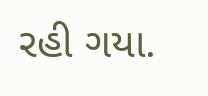રહી ગયા.